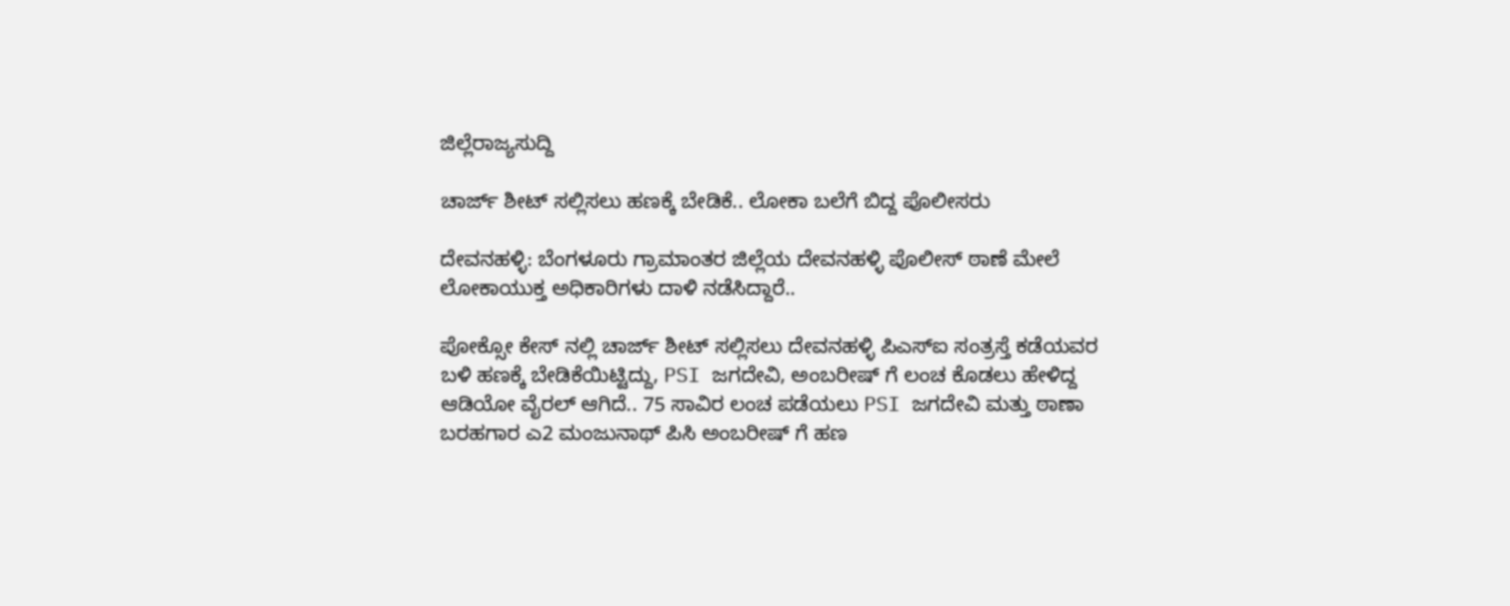ಜಿಲ್ಲೆರಾಜ್ಯಸುದ್ದಿ

ಚಾರ್ಜ್ ಶೀಟ್ ಸಲ್ಲಿಸಲು ಹಣಕ್ಕೆ ಬೇಡಿಕೆ.. ಲೋಕಾ ಬಲೆಗೆ ಬಿದ್ದ ಪೊಲೀಸರು

ದೇವನಹಳ್ಳಿ: ಬೆಂಗಳೂರು ಗ್ರಾಮಾಂತರ ಜಿಲ್ಲೆಯ ದೇವನಹಳ್ಳಿ ಪೊಲೀಸ್ ಠಾಣೆ ಮೇಲೆ ಲೋಕಾಯುಕ್ತ ಅಧಿಕಾರಿಗಳು ದಾಳಿ ನಡೆಸಿದ್ದಾರೆ..

ಪೋಕ್ಸೋ ಕೇಸ್ ನಲ್ಲಿ ಚಾರ್ಜ್ ಶೀಟ್ ಸಲ್ಲಿಸಲು ದೇವನಹಳ್ಳಿ ಪಿಎಸ್‌ಐ ಸಂತ್ರಸ್ತೆ ಕಡೆಯವರ ಬಳಿ ಹಣಕ್ಕೆ ಬೇಡಿಕೆಯಿಟ್ಟಿದ್ದು, PSI ಜಗದೇವಿ, ಅಂಬರೀಷ್ ಗೆ ಲಂಚ ಕೊಡಲು ಹೇಳಿದ್ದ ಆಡಿಯೋ ವೈರಲ್ ಆಗಿದೆ.. 75 ಸಾವಿರ ಲಂಚ ಪಡೆಯಲು PSI ಜಗದೇವಿ ಮತ್ತು ಠಾಣಾ ಬರಹಗಾರ ಎ2 ಮಂಜುನಾಥ್ ಪಿಸಿ ಅಂಬರೀಷ್ ಗೆ ಹಣ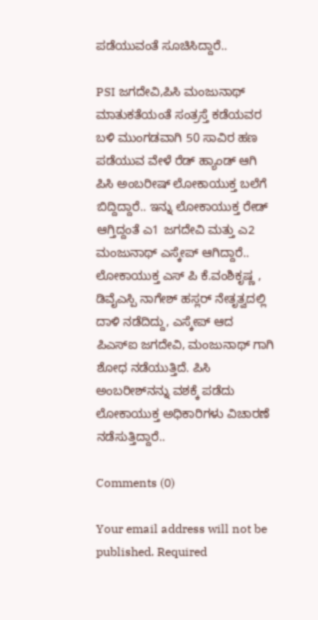ಪಡೆಯುವಂತೆ ಸೂಚಿಸಿದ್ದಾರೆ..

PSI ಜಗದೇವಿ,ಪಿಸಿ ಮಂಜುನಾಥ್ ಮಾತುಕತೆಯಂತೆ ಸಂತ್ರಸ್ತೆ ಕಡೆಯವರ ಬಳಿ ಮುಂಗಡವಾಗಿ 50 ಸಾವಿರ ಹಣ ಪಡೆಯುವ ವೇಳೆ ರೆಡ್ ಹ್ಯಾಂಡ್ ಆಗಿ ಪಿಸಿ ಅಂಬರೀಷ್ ಲೋಕಾಯುಕ್ತ ಬಲೆಗೆ ಬಿದ್ದಿದ್ದಾರೆ.. ಇನ್ನು ಲೋಕಾಯುಕ್ತ ರೇಡ್ ಆಗ್ತಿದ್ದಂತೆ ಎ1 ಜಗದೇವಿ ಮತ್ತು ಎ2 ಮಂಜುನಾಥ್ ಎಸ್ಕೇಪ್ ಆಗಿದ್ದಾರೆ.. ಲೋಕಾಯುಕ್ತ ಎಸ್ ಪಿ ಕೆ.ವಂಶಿಕೃಷ್ಣ , ಡಿವೈಎಸ್ಪಿ ನಾಗೇಶ್ ಹಸ್ಲರ್ ನೇತೃತ್ವದಲ್ಲಿ ದಾಳಿ ನಡೆದಿದ್ದು, ಎಸ್ಕೇಪ್ ಆದ ಪಿಎಸ್ಐ ಜಗದೇವಿ, ಮಂಜುನಾಥ್ ಗಾಗಿ ಶೋಧ ನಡೆಯುತ್ತಿದೆ. ಪಿಸಿ ಅಂಬರೀಶ್‌ನನ್ನು ವಶಕ್ಕೆ ಪಡೆದು ಲೋಕಾಯುಕ್ತ ಅಧಿಕಾರಿಗಳು ವಿಚಾರಣೆ ನಡೆಸುತ್ತಿದ್ದಾರೆ..

Comments (0)

Your email address will not be published. Required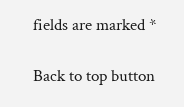fields are marked *

Back to top button